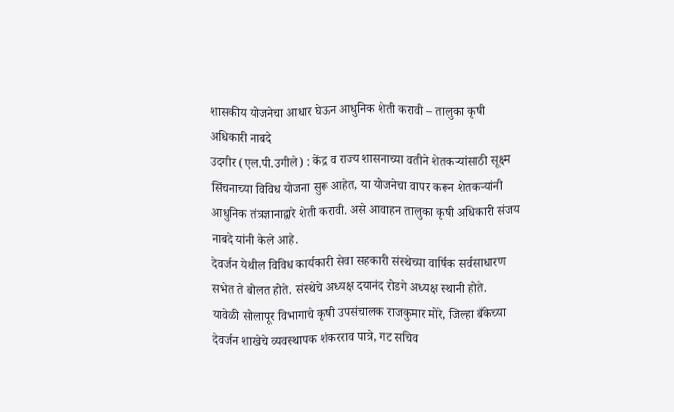शासकीय योजनेचा आधार घेऊन आधुनिक शेती करावी – तालुका कृषी अधिकारी नाबदे
उदगीर (एल.पी.उगीले) : केंद्र व राज्य शासनाच्या वतीने शेतकऱ्यांसाठी सूक्ष्म सिंचनाच्या विविध योजना सुरू आहेत, या योजनेचा वापर करून शेतकऱ्यांनी आधुनिक तंत्रज्ञानाद्वारे शेती करावी. असे आवाहन तालुका कृषी अधिकारी संजय नाबदे यांनी केले आहे.
देवर्जन येथील विविध कार्यकारी सेवा सहकारी संस्थेच्या वार्षिक सर्वसाधारण सभेत ते बोलत होते. संस्थेचे अध्यक्ष दयानंद रोडगे अध्यक्ष स्थानी होते.
यावेळी सोलापूर विभागाचे कृषी उपसंचालक राजकुमार मोरे, जिल्हा बँकेच्या देवर्जन शाखेचे व्यवस्थापक शंकरराव पात्रे, गट सचिव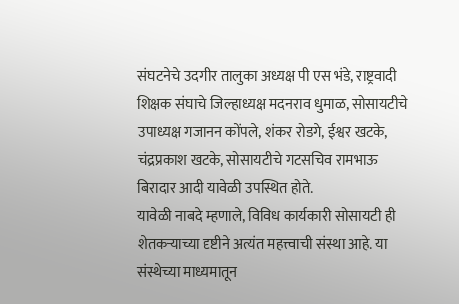संघटनेचे उदगीर तालुका अध्यक्ष पी एस भंडे, राष्ट्रवादी शिक्षक संघाचे जिल्हाध्यक्ष मदनराव धुमाळ, सोसायटीचे उपाध्यक्ष गजानन कोंपले, शंकर रोडगे, ईश्वर खटके, चंद्रप्रकाश खटके, सोसायटीचे गटसचिव रामभाऊ बिरादार आदी यावेळी उपस्थित होते.
यावेळी नाबदे म्हणाले, विविध कार्यकारी सोसायटी ही शेतकऱ्याच्या दृष्टीने अत्यंत महत्त्वाची संस्था आहे. या संस्थेच्या माध्यमातून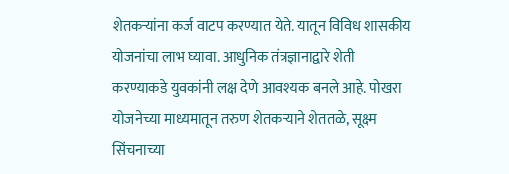शेतकऱ्यांना कर्ज वाटप करण्यात येते. यातून विविध शासकीय योजनांचा लाभ घ्यावा. आधुनिक तंत्रज्ञानाद्वारे शेती करण्याकडे युवकांनी लक्ष देणे आवश्यक बनले आहे. पोखरा योजनेच्या माध्यमातून तरुण शेतकऱ्याने शेततळे, सूक्ष्म सिंचनाच्या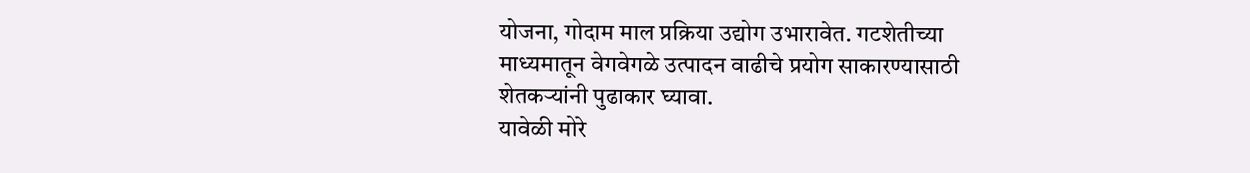योजना, गोदाम माल प्रक्रिया उद्योग उभारावेत. गटशेतीच्या माध्यमातून वेगवेगळे उत्पादन वाढीचे प्रयोग साकारण्यासाठी शेतकऱ्यांनी पुढाकार घ्यावा.
यावेळी मोरे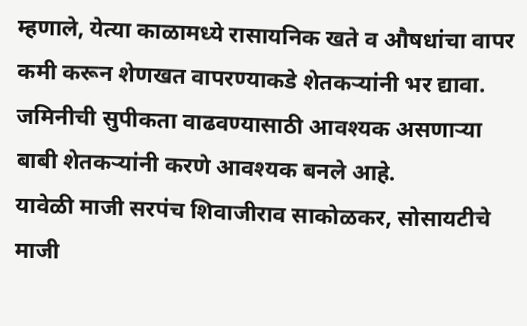म्हणाले, येत्या काळामध्ये रासायनिक खते व औषधांचा वापर कमी करून शेणखत वापरण्याकडे शेतकऱ्यांनी भर द्यावा. जमिनीची सुपीकता वाढवण्यासाठी आवश्यक असणाऱ्या बाबी शेतकऱ्यांनी करणे आवश्यक बनले आहे.
यावेळी माजी सरपंच शिवाजीराव साकोळकर, सोसायटीचे माजी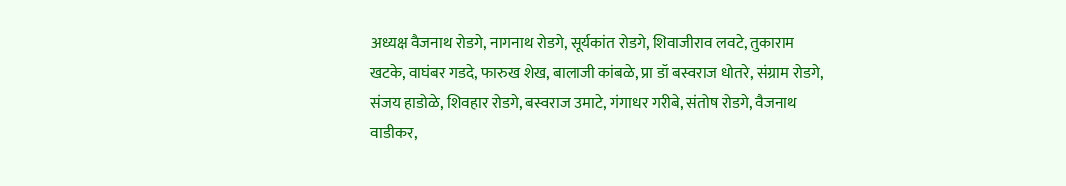अध्यक्ष वैजनाथ रोडगे, नागनाथ रोडगे, सूर्यकांत रोडगे, शिवाजीराव लवटे, तुकाराम खटके, वाघंबर गडदे, फारुख शेख, बालाजी कांबळे, प्रा डॉ बस्वराज धोतरे, संग्राम रोडगे, संजय हाडोळे, शिवहार रोडगे, बस्वराज उमाटे, गंगाधर गरीबे, संतोष रोडगे, वैजनाथ वाडीकर,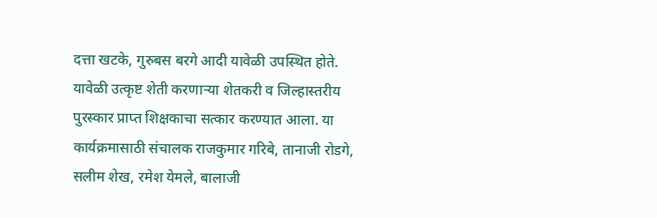दत्ता खटके, गुरुबस बरगे आदी यावेळी उपस्थित होते.
यावेळी उत्कृष्ट शेती करणाऱ्या शेतकरी व जिल्हास्तरीय पुरस्कार प्राप्त शिक्षकाचा सत्कार करण्यात आला. या कार्यक्रमासाठी संचालक राजकुमार गरिबे, तानाजी रोडगे, सलीम शेख, रमेश येमले, बालाजी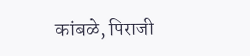कांबळे, पिराजी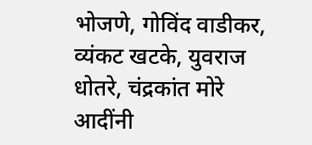भोजणे, गोविंद वाडीकर, व्यंकट खटके, युवराज धोतरे, चंद्रकांत मोरे आदींनी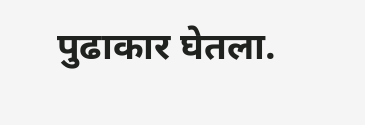पुढाकार घेतला.